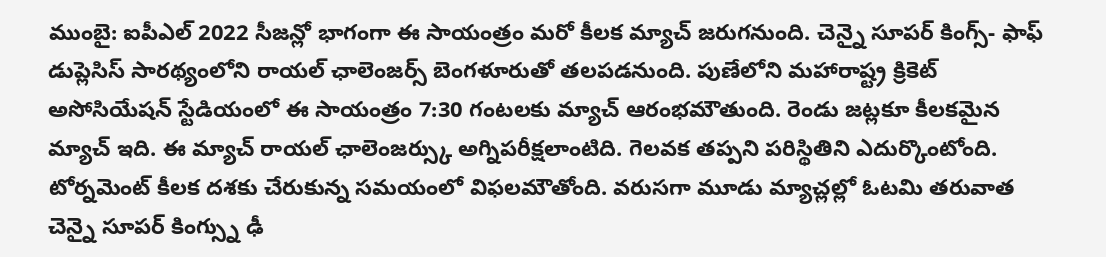ముంబై: ఐపీఎల్ 2022 సీజన్లో భాగంగా ఈ సాయంత్రం మరో కీలక మ్యాచ్ జరుగనుంది. చెన్నై సూపర్ కింగ్స్- ఫాఫ్ డుప్లెసిస్ సారథ్యంలోని రాయల్ ఛాలెంజర్స్ బెంగళూరుతో తలపడనుంది. పుణేలోని మహారాష్ట్ర క్రికెట్ అసోసియేషన్ స్టేడియంలో ఈ సాయంత్రం 7:30 గంటలకు మ్యాచ్ ఆరంభమౌతుంది. రెండు జట్లకూ కీలకమైన మ్యాచ్ ఇది. ఈ మ్యాచ్ రాయల్ ఛాలెంజర్స్కు అగ్నిపరీక్షలాంటిది. గెలవక తప్పని పరిస్థితిని ఎదుర్కొంటోంది.
టోర్నమెంట్ కీలక దశకు చేరుకున్న సమయంలో విఫలమౌతోంది. వరుసగా మూడు మ్యాచ్లల్లో ఓటమి తరువాత చెన్నై సూపర్ కింగ్స్ను ఢీ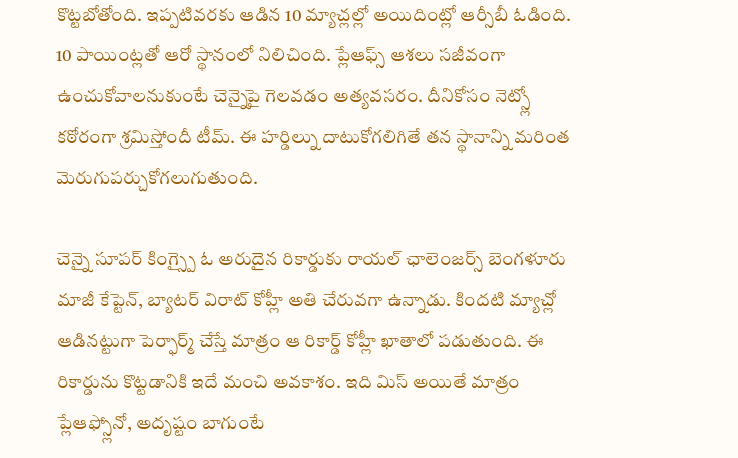కొట్టబోతోంది. ఇప్పటివరకు ఆడిన 10 మ్యాచ్లల్లో అయిదింట్లో ఆర్సీబీ ఓడింది. 10 పాయింట్లతో ఆరో స్థానంలో నిలిచింది. ప్లేఆఫ్స్ ఆశలు సజీవంగా ఉంచుకోవాలనుకుంటే చెన్నైపై గెలవడం అత్యవసరం. దీనికోసం నెట్స్లో కఠోరంగా శ్రమిస్తోందీ టీమ్. ఈ హర్డిల్ను దాటుకోగలిగితే తన స్థానాన్ని మరింత మెరుగుపర్చుకోగలుగుతుంది.

చెన్నై సూపర్ కింగ్స్పై ఓ అరుదైన రికార్డుకు రాయల్ ఛాలెంజర్స్ బెంగళూరు మాజీ కేప్టెన్, బ్యాటర్ విరాట్ కోహ్లీ అతి చేరువగా ఉన్నాడు. కిందటి మ్యాచ్లో ఆడినట్టుగా పెర్ఫార్మ్ చేస్తే మాత్రం ఆ రికార్డ్ కోహ్లీ ఖాతాలో పడుతుంది. ఈ రికార్డును కొట్టడానికి ఇదే మంచి అవకాశం. ఇది మిస్ అయితే మాత్రం ప్లేఆఫ్స్లోనో, అదృష్టం బాగుంటే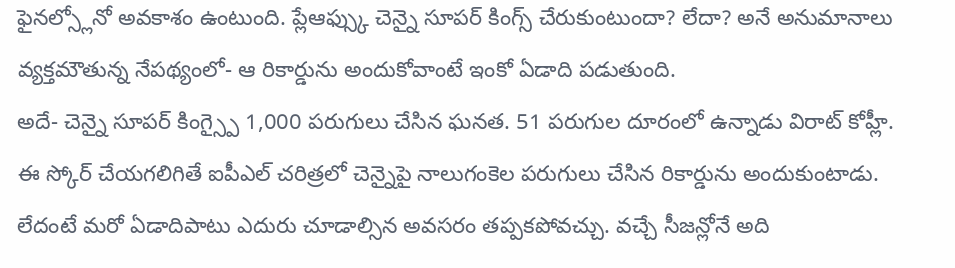ఫైనల్స్లోనో అవకాశం ఉంటుంది. ప్లేఆఫ్స్కు చెన్నై సూపర్ కింగ్స్ చేరుకుంటుందా? లేదా? అనే అనుమానాలు వ్యక్తమౌతున్న నేపథ్యంలో- ఆ రికార్డును అందుకోవాంటే ఇంకో ఏడాది పడుతుంది.
అదే- చెన్నై సూపర్ కింగ్స్పై 1,000 పరుగులు చేసిన ఘనత. 51 పరుగుల దూరంలో ఉన్నాడు విరాట్ కోహ్లీ. ఈ స్కోర్ చేయగలిగితే ఐపీఎల్ చరిత్రలో చెన్నైపై నాలుగంకెల పరుగులు చేసిన రికార్డును అందుకుంటాడు. లేదంటే మరో ఏడాదిపాటు ఎదురు చూడాల్సిన అవసరం తప్పకపోవచ్చు. వచ్చే సీజన్లోనే అది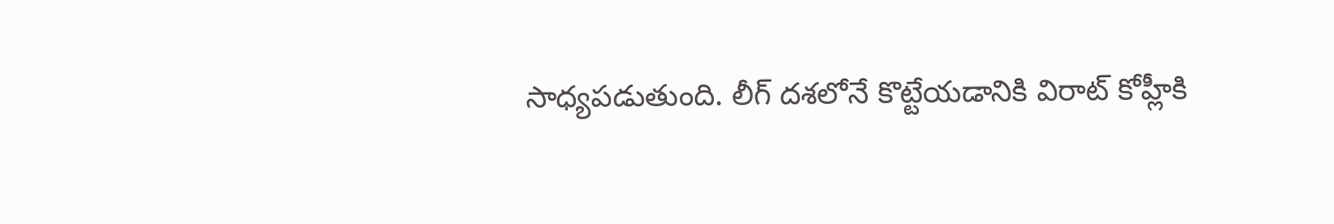సాధ్యపడుతుంది. లీగ్ దశలోనే కొట్టేయడానికి విరాట్ కోహ్లీకి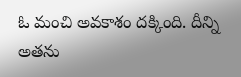ఓ మంచి అవకాశం దక్కింది. దీన్ని అతను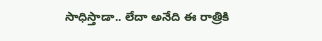సాధిస్తాడా.. లేదా అనేది ఈ రాత్రికి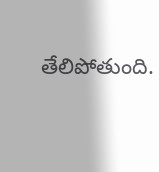తేలిపోతుంది.